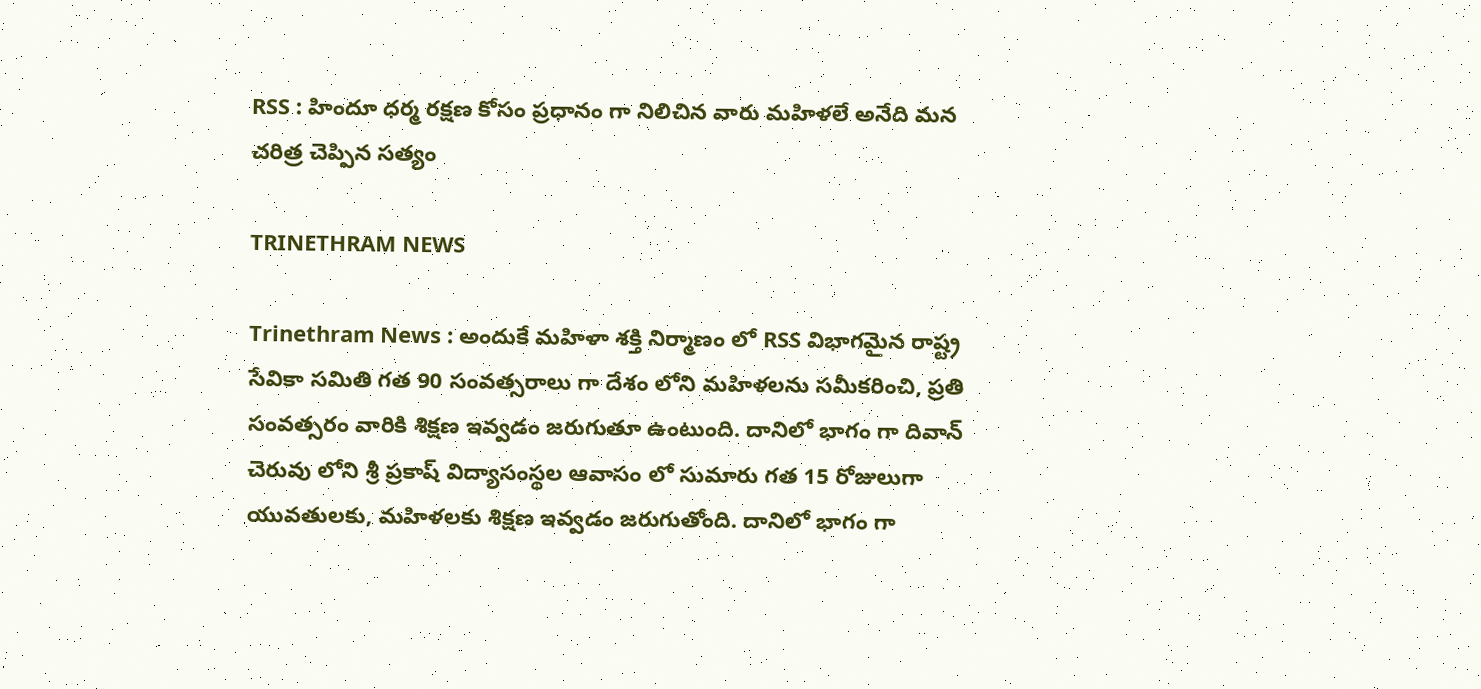RSS : హిందూ ధర్మ రక్షణ కోసం ప్రధానం గా నిలిచిన వారు మహిళలే అనేది మన చరిత్ర చెప్పిన సత్యం

TRINETHRAM NEWS

Trinethram News : అందుకే మహిళా శక్తి నిర్మాణం లో RSS విభాగమైన రాష్ట్ర సేవికా సమితి గత 90 సంవత్సరాలు గా దేశం లోని మహిళలను సమీకరించి, ప్రతి సంవత్సరం వారికి శిక్షణ ఇవ్వడం జరుగుతూ ఉంటుంది. దానిలో భాగం గా దివాన్ చెరువు లోని శ్రీ ప్రకాష్ విద్యాసంస్థల ఆవాసం లో సుమారు గత 15 రోజులుగా యువతులకు, మహిళలకు శిక్షణ ఇవ్వడం జరుగుతోంది. దానిలో భాగం గా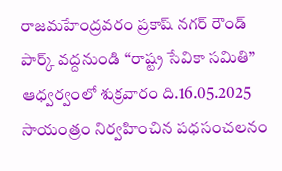రాజమహేంద్రవరం ప్రకాష్ నగర్ రౌండ్ పార్క్ వద్దనుండి “రాష్ట్ర సేవికా సమితి” ఆధ్వర్వంలో శుక్రవారం ది.16.05.2025 సాయంత్రం నిర్వహించిన పధసంచలనం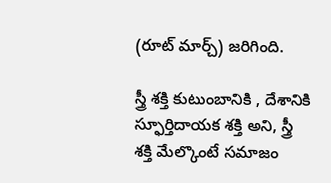(రూట్ మార్చ్) జరిగింది.

స్త్రీ శక్తి కుటుంబానికి , దేశానికి స్ఫూర్తిదాయక శక్తి అని, స్త్రీ శక్తి మేల్కొంటే సమాజం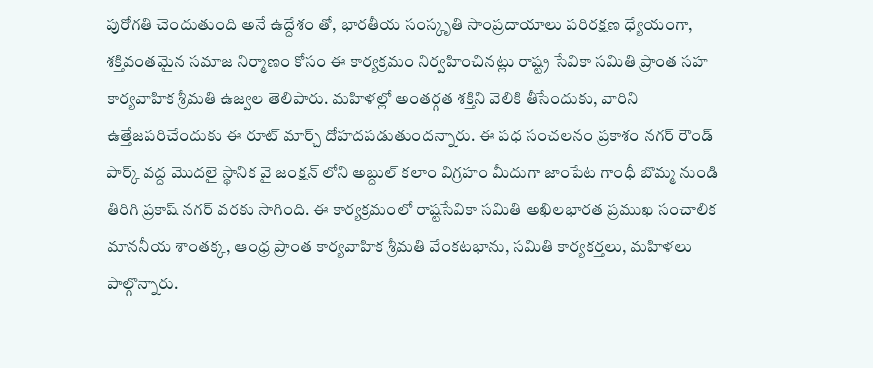పురోగతి చెందుతుంది అనే ఉద్దేశం తో, భారతీయ సంస్కృతి సాంప్రదాయాలు పరిరక్షణ ధ్యేయంగా, శక్తివంతమైన సమాజ నిర్మాణం కోసం ఈ కార్యక్రమం నిర్వహించినట్లు రాష్ట్ర సేవికా సమితి ప్రాంత సహ కార్యవాహిక శ్రీమతి ఉజ్వల తెలిపారు. మహిళల్లో అంతర్గత శక్తిని వెలికి తీసేందుకు, వారిని ఉత్తేజపరిచేందుకు ఈ రూట్ మార్చ్ దోహదపడుతుందన్నారు. ఈ పధ సంచలనం ప్రకాశం నగర్ రౌండ్ పార్క్ వద్ద మొదలై స్థానిక వై జంక్షన్ లోని అబ్దుల్ కలాం విగ్రహం మీదుగా జాంపేట గాంధీ బొమ్మ నుండి తిరిగి ప్రకాష్ నగర్ వరకు సాగింది. ఈ కార్యక్రమంలో రాష్టసేవికా సమితి అఖిలభారత ప్రముఖ సంచాలిక మాననీయ శాంతక్క, ఆంధ్ర ప్రాంత కార్యవాహిక శ్రీమతి వేంకటభాను, సమితి కార్యకర్తలు, మహిళలు పాల్గొన్నారు.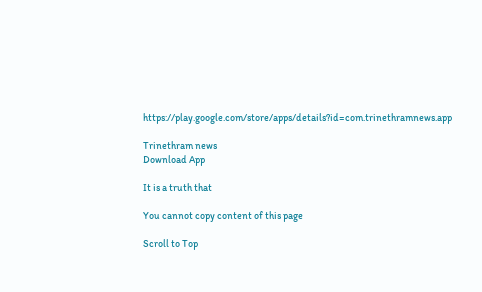https://play.google.com/store/apps/details?id=com.trinethramnews.app

Trinethram news
Download App

It is a truth that

You cannot copy content of this page

Scroll to Top